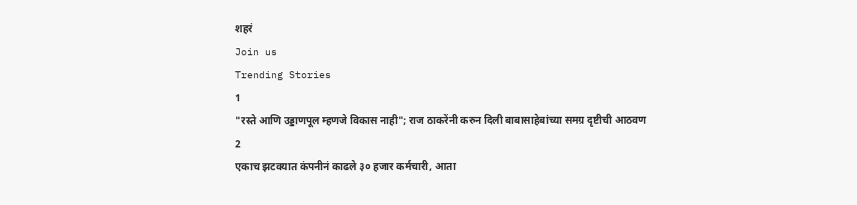शहरं
Join us
Trending Stories
1
"रस्ते आणि उड्डाणपूल म्हणजे विकास नाही"; राज ठाकरेंनी करुन दिली बाबासाहेबांच्या समग्र दृष्टीची आठवण
2
एकाच झटक्यात कंपनीनं काढले ३० हजार कर्मचारी, आता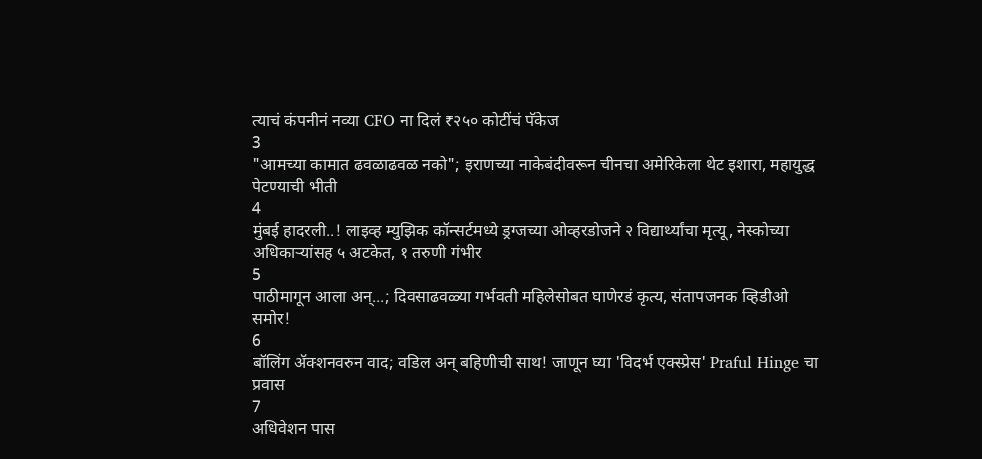त्याचं कंपनीनं नव्या CFO ना दिलं ₹२५० कोटींचं पॅकेज
3
"आमच्या कामात ढवळाढवळ नको"; इराणच्या नाकेबंदीवरून चीनचा अमेरिकेला थेट इशारा, महायुद्ध पेटण्याची भीती
4
मुंबई हादरली..! लाइव्ह म्युझिक कॉन्सर्टमध्ये ड्रग्जच्या ओव्हरडोजने २ विद्यार्थ्यांचा मृत्यू, नेस्कोच्या अधिकाऱ्यांसह ५ अटकेत, १ तरुणी गंभीर
5
पाठीमागून आला अन्...; दिवसाढवळ्या गर्भवती महिलेसोबत घाणेरडं कृत्य, संतापजनक व्हिडीओ समोर!
6
बॉलिंग ॲक्शनवरुन वाद; वडिल अन् बहिणीची साथ! जाणून घ्या 'विदर्भ एक्स्प्रेस' Praful Hinge चा प्रवास
7
अधिवेशन पास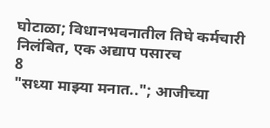घोटाळा; विधानभवनातील तिघे कर्मचारी निलंबित, एक अद्याप पसारच
8
"सध्या माझ्या मनात.."; आजीच्या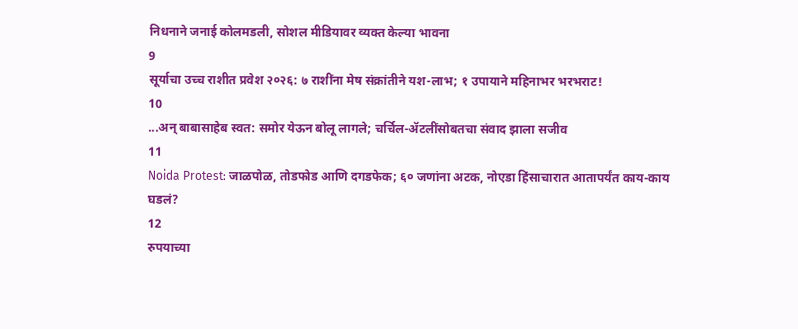निधनाने जनाई कोलमडली, सोशल मीडियावर व्यक्त केल्या भावना
9
सूर्याचा उच्च राशीत प्रवेश २०२६: ७ राशींना मेष संक्रांतीने यश-लाभ; १ उपायाने महिनाभर भरभराट!
10
...अन् बाबासाहेब स्वत: समोर येऊन बोलू लागले; चर्चिल-ॲटलींसोबतचा संवाद झाला सजीव
11
Noida Protest: जाळपोळ, तोडफोड आणि दगडफेक; ६० जणांना अटक, नोएडा हिंसाचारात आतापर्यंत काय-काय घडलं?
12
रुपयाच्या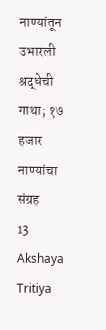नाण्यांतून उभारली श्रद्धेची गाथा; १७ हजार नाण्यांचा संग्रह
13
Akshaya Tritiya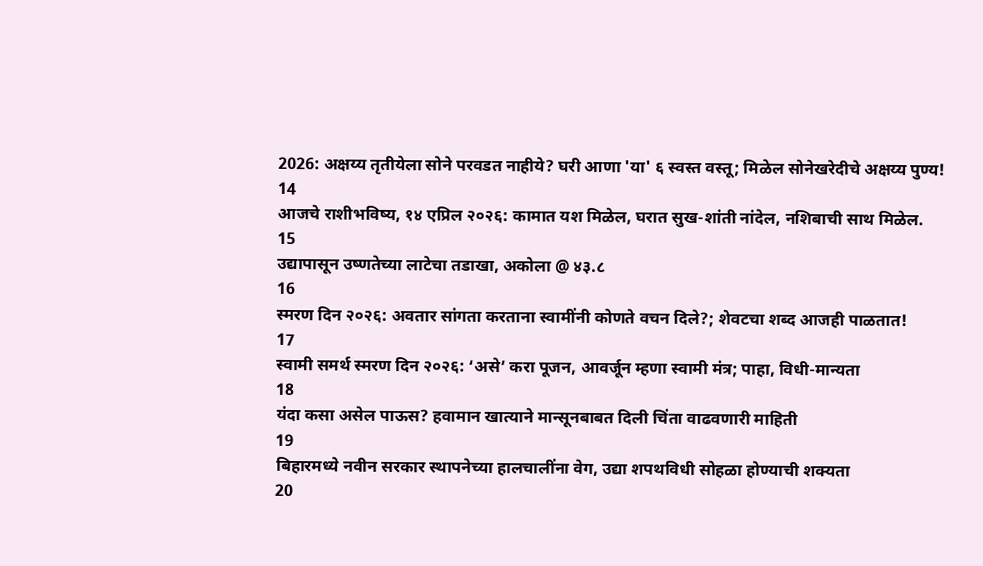2026: अक्षय्य तृतीयेला सोने परवडत नाहीये? घरी आणा 'या' ६ स्वस्त वस्तू; मिळेल सोनेखरेदीचे अक्षय्य पुण्य!
14
आजचे राशीभविष्य, १४ एप्रिल २०२६: कामात यश मिळेल, घरात सुख-शांती नांदेल, नशिबाची साथ मिळेल.
15
उद्यापासून उष्णतेच्या लाटेचा तडाखा, अकोला @ ४३.८
16
स्मरण दिन २०२६: अवतार सांगता करताना स्वामींनी कोणते वचन दिले?; शेवटचा शब्द आजही पाळतात!
17
स्वामी समर्थ स्मरण दिन २०२६: ‘असे’ करा पूजन, आवर्जून म्हणा स्वामी मंत्र; पाहा, विधी-मान्यता
18
यंदा कसा असेल पाऊस? हवामान खात्याने मान्सूनबाबत दिली चिंता वाढवणारी माहिती
19
बिहारमध्ये नवीन सरकार स्थापनेच्या हालचालींना वेग, उद्या शपथविधी सोहळा होण्याची शक्यता
20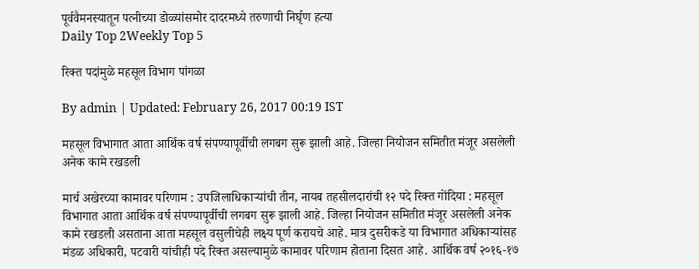पूर्ववैमनस्यातून पत्नीच्या डोळ्यांसमोर दादरमध्ये तरुणाची निर्घृण हत्या
Daily Top 2Weekly Top 5

रिक्त पदांमुळे महसूल विभाग पांगळा

By admin | Updated: February 26, 2017 00:19 IST

महसूल विभागात आता आर्थिक वर्ष संपण्यापूर्वीची लगबग सुरू झाली आहे. जिल्हा नियोजन समितीत मंजूर असलेली अनेक कामे रखडली

मार्च अखेरच्या कामावर परिणाम : उपजिलाधिकाऱ्यांची तीन, नायब तहसीलदारांची १२ पदे रिक्त गोंदिया : महसूल विभागात आता आर्थिक वर्ष संपण्यापूर्वीची लगबग सुरू झाली आहे. जिल्हा नियोजन समितीत मंजूर असलेली अनेक कामे रखडली असताना आता महसूल वसुलीचेही लक्ष्य पूर्ण करायचे आहे. मात्र दुसरीकडे या विभागात अधिकाऱ्यांसह मंडळ अधिकारी, पटवारी यांचीही पदे रिक्त असल्यामुळे कामावर परिणाम होताना दिसत आहे. आर्थिक वर्ष २०१६-१७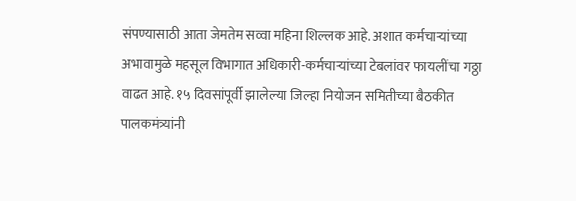संपण्यासाठी आता जेमतेम सव्वा महिना शिल्लक आहे. अशात कर्मचाऱ्यांच्या अभावामुळे महसूल विभागात अधिकारी-कर्मचाऱ्यांच्या टेबलांवर फायलींचा गठ्ठा वाढत आहे. १५ दिवसांपूर्वी झालेल्या जिल्हा नियोजन समितीच्या बैठकीत पालकमंत्र्यांनी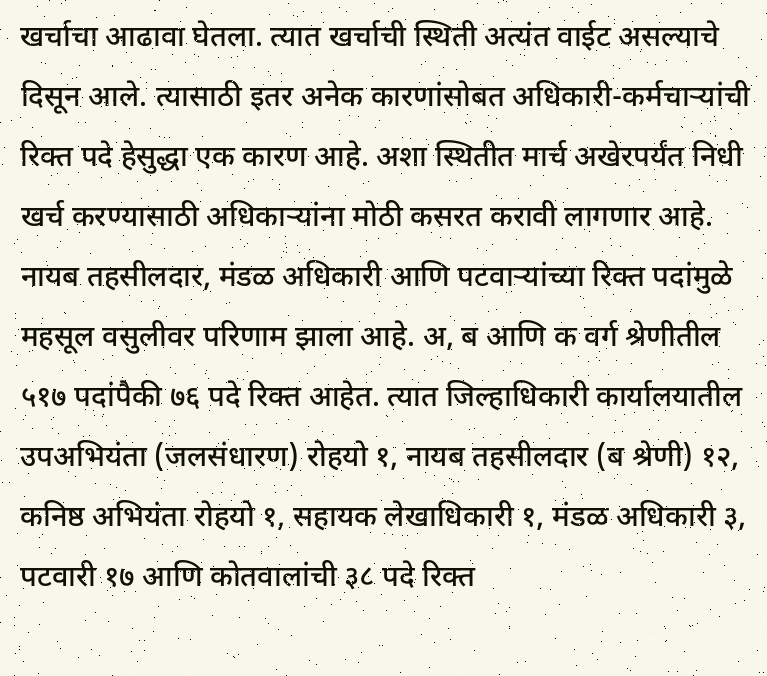खर्चाचा आढावा घेतला. त्यात खर्चाची स्थिती अत्यंत वाईट असल्याचे दिसून आले. त्यासाठी इतर अनेक कारणांसोबत अधिकारी-कर्मचाऱ्यांची रिक्त पदे हेसुद्धा एक कारण आहे. अशा स्थितीत मार्च अखेरपर्यंत निधी खर्च करण्यासाठी अधिकाऱ्यांना मोठी कसरत करावी लागणार आहे. नायब तहसीलदार, मंडळ अधिकारी आणि पटवाऱ्यांच्या रिक्त पदांमुळे महसूल वसुलीवर परिणाम झाला आहे. अ, ब आणि क वर्ग श्रेणीतील ५१७ पदांपैकी ७६ पदे रिक्त आहेत. त्यात जिल्हाधिकारी कार्यालयातील उपअभियंता (जलसंधारण) रोहयो १, नायब तहसीलदार (ब श्रेणी) १२, कनिष्ठ अभियंता रोहयो १, सहायक लेखाधिकारी १, मंडळ अधिकारी ३, पटवारी १७ आणि कोतवालांची ३८ पदे रिक्त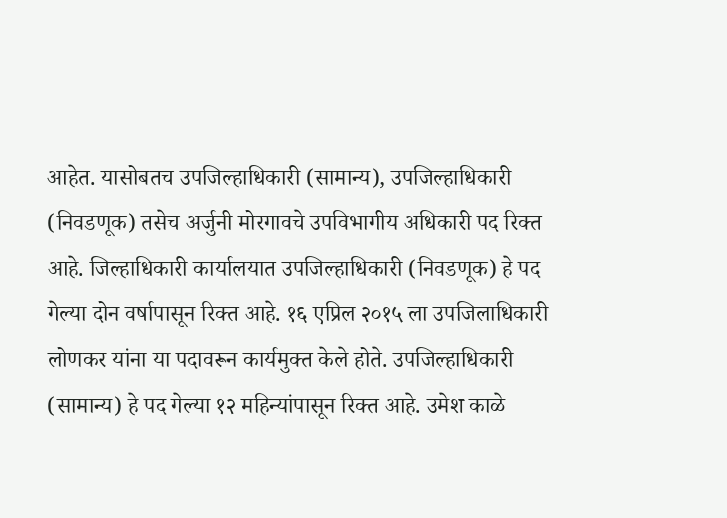आहेत. यासोबतच उपजिल्हाधिकारी (सामान्य), उपजिल्हाधिकारी (निवडणूक) तसेच अर्जुनी मोरगावचे उपविभागीय अधिकारी पद रिक्त आहे. जिल्हाधिकारी कार्यालयात उपजिल्हाधिकारी (निवडणूक) हे पद गेल्या दोन वर्षापासून रिक्त आहे. १६ एप्रिल २०१५ ला उपजिलाधिकारी लोणकर यांना या पदावरून कार्यमुक्त केले होते. उपजिल्हाधिकारी (सामान्य) हे पद गेल्या १२ महिन्यांपासून रिक्त आहे. उमेश काळे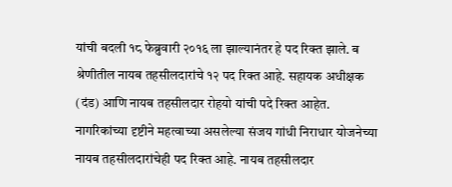यांची बदली १८ फेब्रुवारी २०१६ ला झाल्यानंतर हे पद रिक्त झाले. ब श्रेणीतील नायब तहसीलदारांचे १२ पद रिक्त आहे. सहायक अधीक्षक (दंड) आणि नायब तहसीलदार रोहयो यांची पदे रिक्त आहेत. नागरिकांच्या दृष्टीने महत्वाच्या असलेल्या संजय गांधी निराधार योजनेच्या नायब तहसीलदारांचेही पद रिक्त आहे. नायब तहसीलदार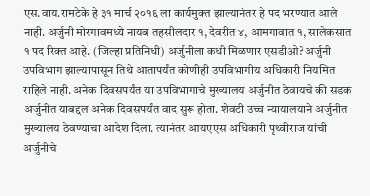एस.वाय.रामटेके हे ३१ मार्च २०१६ ला कार्यमुक्त झाल्यानंतर हे पद भरण्यात आले नाही. अर्जुनी मोरगावमध्ये नायब तहसीलदार १, देवरीत ४, आमगावात १, सालेकसात १ पद रिक्त आहे. (जिल्हा प्रतिनिधी) अर्जुनीला कधी मिळणार एसडीओ? अर्जुनी उपविभाग झाल्यापासून तिथे आतापर्यंत कोणीही उपविभागीय अधिकारी नियमित राहिले नाही. अनेक दिवसपर्यंत या उपविभागाचे मुख्यालय अर्जुनीत ठेवायचे की सडक अर्जुनीत याबद्दल अनेक दिवसपर्यंत वाद सुरू होता. शेवटी उच्च न्यायालयाने अर्जुनीत मुख्यालय ठेवण्याचा आदेश दिला. त्यानंतर आयएएस अधिकारी पृथ्वीराज यांची अर्जुनीचे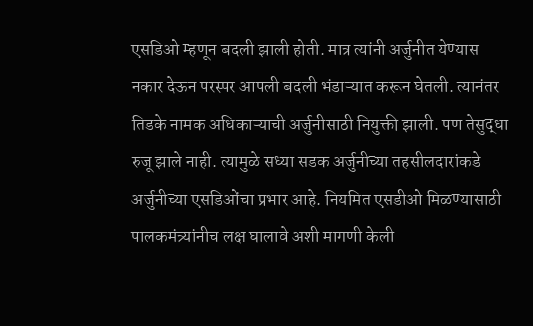एसडिओ म्हणून बदली झाली होती. मात्र त्यांनी अर्जुनीत येण्यास नकार देऊन परस्पर आपली बदली भंडाऱ्यात करून घेतली. त्यानंतर तिडके नामक अधिकाऱ्याची अर्जुनीसाठी नियुक्ती झाली. पण तेसुद्धा रुजू झाले नाही. त्यामुळे सध्या सडक अर्जुनीच्या तहसीलदारांकडे अर्जुनीच्या एसडिओंचा प्रभार आहे. नियमित एसडीओ मिळण्यासाठी पालकमंत्र्यांनीच लक्ष घालावे अशी मागणी केली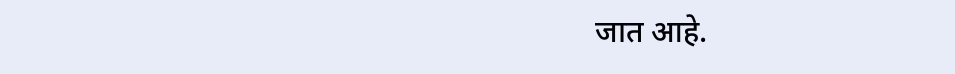जात आहे.